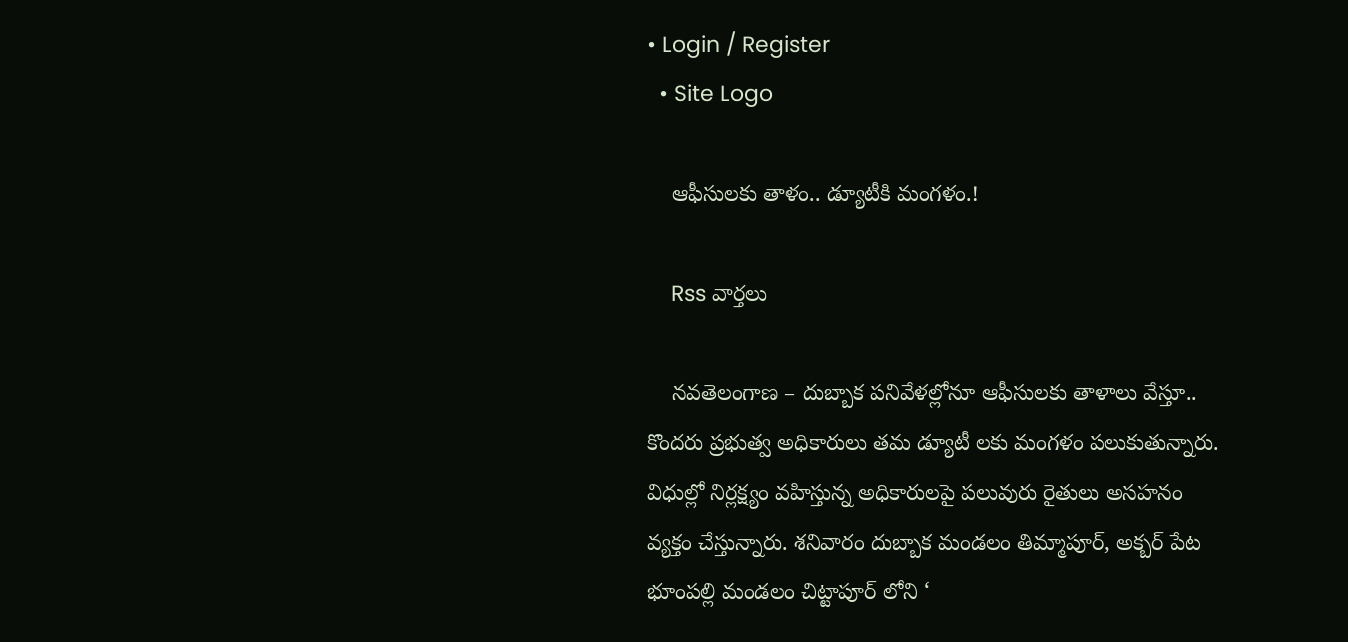• Login / Register
  • Site Logo

    ఆఫీసులకు తాళం.. డ్యూటీకి మంగళం.!

    Rss వార్తలు

    నవతెలంగాణ – దుబ్బాక పనివేళల్లోనూ ఆఫీసులకు తాళాలు వేస్తూ.. కొందరు ప్రభుత్వ అధికారులు తమ డ్యూటీ లకు మంగళం పలుకుతున్నారు. విధుల్లో నిర్లక్ష్యం వహిస్తున్న అధికారులపై పలువురు రైతులు అసహనం వ్యక్తం చేస్తున్నారు. శనివారం దుబ్బాక మండలం తిమ్మాపూర్, అక్బర్ పేట భూంపల్లి మండలం చిట్టాపూర్ లోని ‘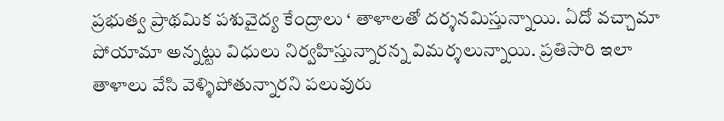ప్రభుత్వ ప్రాథమిక పశువైద్య కేంద్రాలు ‘ తాళాలతో దర్శనమిస్తున్నాయి. ఏదో వచ్చామా పోయామా అన్నట్టు విధులు నిర్వహిస్తున్నారన్న విమర్శలున్నాయి. ప్రతిసారి ఇలా తాళాలు వేసి వెళ్ళిపోతున్నారని పలువురు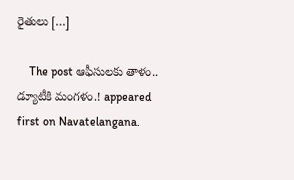రైతులు […]

    The post ఆఫీసులకు తాళం.. డ్యూటీకి మంగళం.! appeared first on Navatelangana.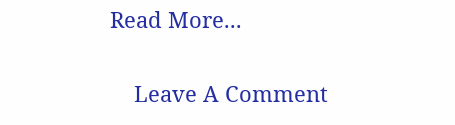Read More...

    Leave A Comment